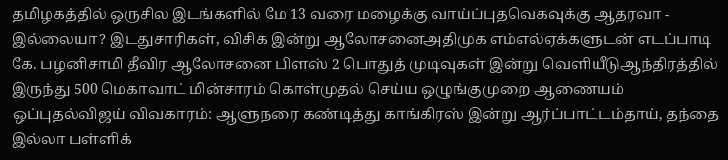தமிழகத்தில் ஒருசில இடங்களில் மே 13 வரை மழைக்கு வாய்ப்புதவெகவுக்கு ஆதரவா - இல்லையா? இடதுசாரிகள், விசிக இன்று ஆலோசனைஅதிமுக எம்எல்ஏக்களுடன் எடப்பாடி கே. பழனிசாமி தீவிர ஆலோசனை பிளஸ் 2 பொதுத் முடிவுகள் இன்று வெளியீடுஆந்திரத்தில் இருந்து 500 மெகாவாட் மின்சாரம் கொள்முதல் செய்ய ஒழுங்குமுறை ஆணையம் ஒப்புதல்விஜய் விவகாரம்: ஆளுநரை கண்டித்து காங்கிரஸ் இன்று ஆர்ப்பாட்டம்தாய், தந்தை இல்லா பள்ளிக்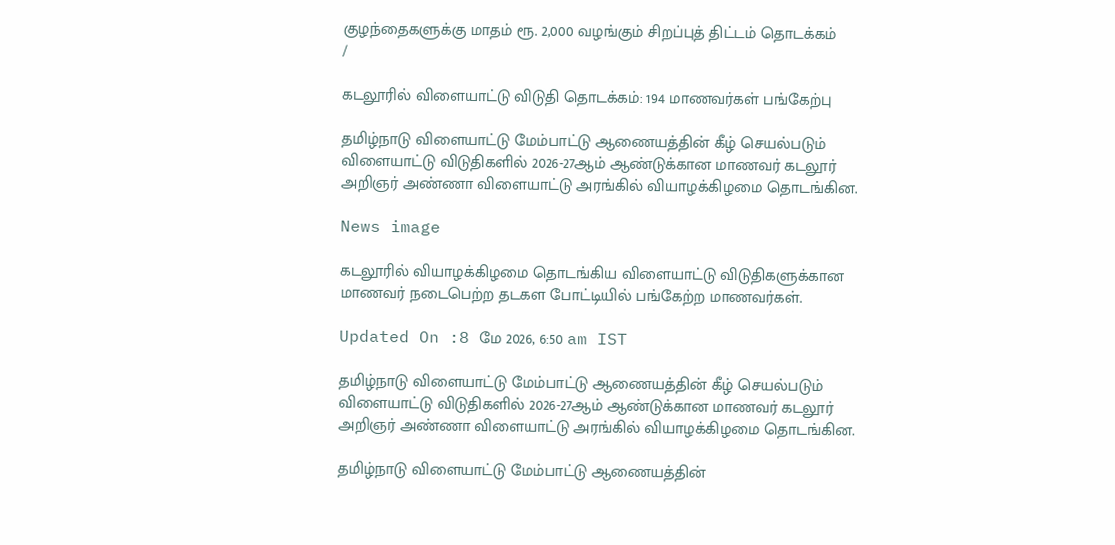குழந்தைகளுக்கு மாதம் ரூ. 2,000 வழங்கும் சிறப்புத் திட்டம் தொடக்கம்
/

கடலூரில் விளையாட்டு விடுதி தொடக்கம்: 194 மாணவர்கள் பங்கேற்பு

தமிழ்நாடு விளையாட்டு மேம்பாட்டு ஆணையத்தின் கீழ் செயல்படும் விளையாட்டு விடுதிகளில் 2026-27ஆம் ஆண்டுக்கான மாணவர் கடலூர் அறிஞர் அண்ணா விளையாட்டு அரங்கில் வியாழக்கிழமை தொடங்கின.

News image

கடலூரில் வியாழக்கிழமை தொடங்கிய விளையாட்டு விடுதிகளுக்கான மாணவர் நடைபெற்ற தடகள போட்டியில் பங்கேற்ற மாணவர்கள்.

Updated On :8 மே 2026, 6:50 am IST

தமிழ்நாடு விளையாட்டு மேம்பாட்டு ஆணையத்தின் கீழ் செயல்படும் விளையாட்டு விடுதிகளில் 2026-27ஆம் ஆண்டுக்கான மாணவர் கடலூர் அறிஞர் அண்ணா விளையாட்டு அரங்கில் வியாழக்கிழமை தொடங்கின.

தமிழ்நாடு விளையாட்டு மேம்பாட்டு ஆணையத்தின்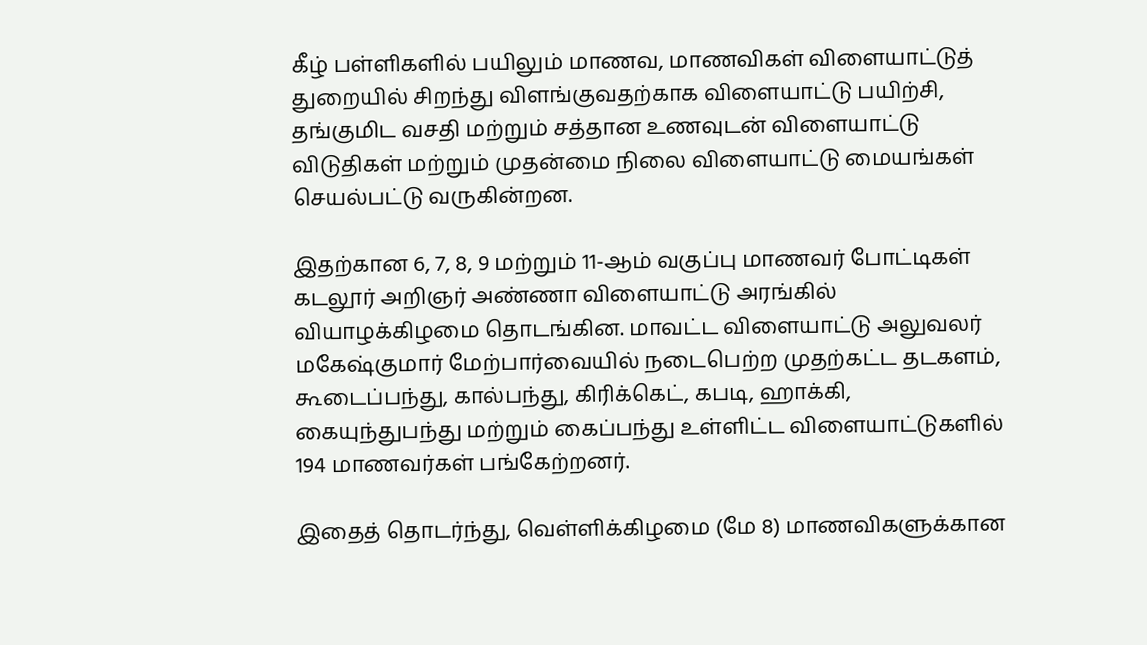கீழ் பள்ளிகளில் பயிலும் மாணவ, மாணவிகள் விளையாட்டுத் துறையில் சிறந்து விளங்குவதற்காக விளையாட்டு பயிற்சி, தங்குமிட வசதி மற்றும் சத்தான உணவுடன் விளையாட்டு விடுதிகள் மற்றும் முதன்மை நிலை விளையாட்டு மையங்கள் செயல்பட்டு வருகின்றன.

இதற்கான 6, 7, 8, 9 மற்றும் 11-ஆம் வகுப்பு மாணவர் போட்டிகள் கடலூர் அறிஞர் அண்ணா விளையாட்டு அரங்கில் வியாழக்கிழமை தொடங்கின. மாவட்ட விளையாட்டு அலுவலர் மகேஷ்குமார் மேற்பார்வையில் நடைபெற்ற முதற்கட்ட தடகளம், கூடைப்பந்து, கால்பந்து, கிரிக்கெட், கபடி, ஹாக்கி, கையுந்துபந்து மற்றும் கைப்பந்து உள்ளிட்ட விளையாட்டுகளில் 194 மாணவர்கள் பங்கேற்றனர்.

இதைத் தொடர்ந்து, வெள்ளிக்கிழமை (மே 8) மாணவிகளுக்கான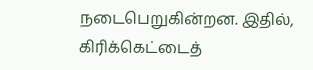நடைபெறுகின்றன. இதில், கிரிக்கெட்டைத்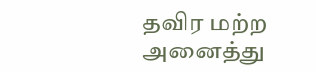தவிர மற்ற அனைத்து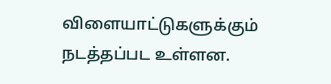விளையாட்டுகளுக்கும் நடத்தப்பட உள்ளன.